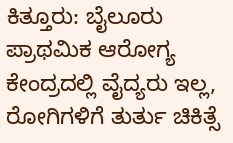ಕಿತ್ತೂರು: ಬೈಲೂರು ಪ್ರಾಥಮಿಕ ಆರೋಗ್ಯ ಕೇಂದ್ರದಲ್ಲಿ ವೈದ್ಯರು ಇಲ್ಲ, ರೋಗಿಗಳಿಗೆ ತುರ್ತು ಚಿಕಿತ್ಸೆ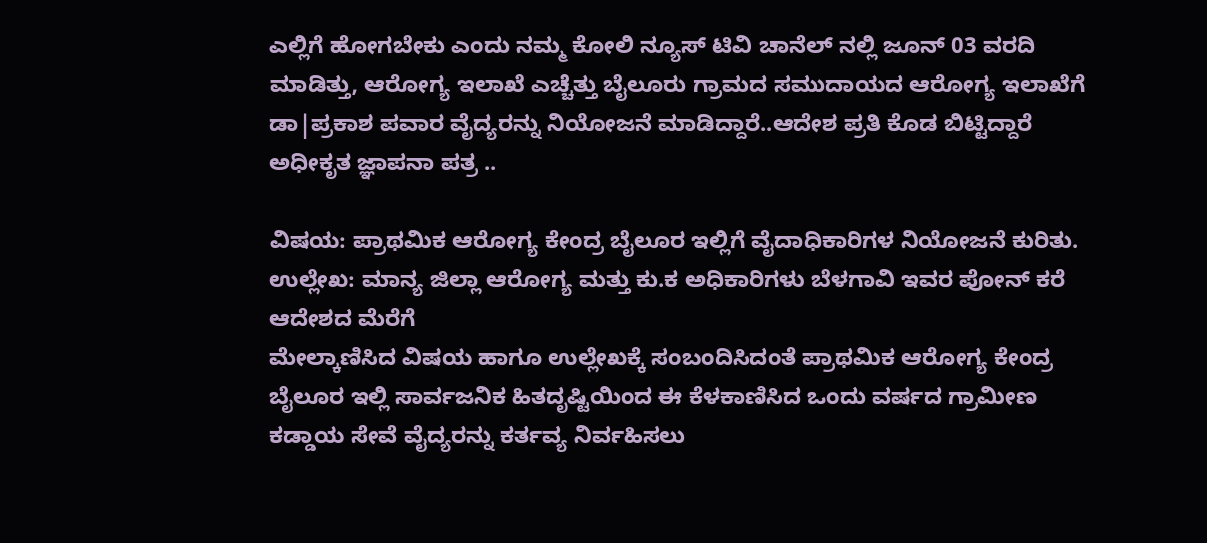ಎಲ್ಲಿಗೆ ಹೋಗಬೇಕು ಎಂದು ನಮ್ಮ ಕೋಲಿ ನ್ಯೂಸ್ ಟಿವಿ ಚಾನೆಲ್ ನಲ್ಲಿ ಜೂನ್ 03 ವರದಿ ಮಾಡಿತ್ತು, ಆರೋಗ್ಯ ಇಲಾಖೆ ಎಚ್ಚೆತ್ತು ಬೈಲೂರು ಗ್ರಾಮದ ಸಮುದಾಯದ ಆರೋಗ್ಯ ಇಲಾಖೆಗೆ ಡಾ|ಪ್ರಕಾಶ ಪವಾರ ವೈದ್ಯರನ್ನು ನಿಯೋಜನೆ ಮಾಡಿದ್ದಾರೆ..ಆದೇಶ ಪ್ರತಿ ಕೊಡ ಬಿಟ್ಟಿದ್ದಾರೆ
ಅಧೀಕೃತ ಜ್ಞಾಪನಾ ಪತ್ರ ..

ವಿಷಯ: ಪ್ರಾಥಮಿಕ ಆರೋಗ್ಯ ಕೇಂದ್ರ ಬೈಲೂರ ಇಲ್ಲಿಗೆ ವೈದಾಧಿಕಾರಿಗಳ ನಿಯೋಜನೆ ಕುರಿತು.
ಉಲ್ಲೇಖ: ಮಾನ್ಯ ಜಿಲ್ಲಾ ಆರೋಗ್ಯ ಮತ್ತು ಕು.ಕ ಅಧಿಕಾರಿಗಳು ಬೆಳಗಾವಿ ಇವರ ಪೋನ್ ಕರೆ ಆದೇಶದ ಮೆರೆಗೆ
ಮೇಲ್ಕಾಣಿಸಿದ ವಿಷಯ ಹಾಗೂ ಉಲ್ಲೇಖಕ್ಕೆ ಸಂಬಂದಿಸಿದಂತೆ ಪ್ರಾಥಮಿಕ ಆರೋಗ್ಯ ಕೇಂದ್ರ ಬೈಲೂರ ಇಲ್ಲಿ ಸಾರ್ವಜನಿಕ ಹಿತದೃಷ್ಟಿಯಿಂದ ಈ ಕೆಳಕಾಣಿಸಿದ ಒಂದು ವರ್ಷದ ಗ್ರಾಮೀಣ ಕಡ್ಡಾಯ ಸೇವೆ ವೈದ್ಯರನ್ನು ಕರ್ತವ್ಯ ನಿರ್ವಹಿಸಲು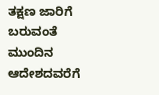ತಕ್ಷಣ ಜಾರಿಗೆ ಬರುವಂತೆ ಮುಂದಿನ ಆದೇಶದವರೆಗೆ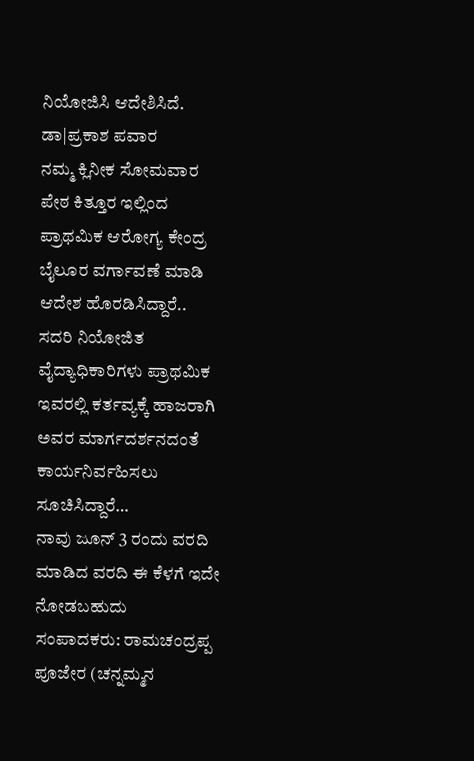ನಿಯೋಜಿಸಿ ಆದೇಶಿಸಿದೆ.
ಡಾ|ಪ್ರಕಾಶ ಪವಾರ
ನಮ್ಮ ಕ್ಲಿನೀಕ ಸೋಮವಾರ ಪೇಠ ಕಿತ್ತೂರ ಇಲ್ಲಿಂದ ಪ್ರಾಥಮಿಕ ಆರೋಗ್ಯ ಕೇಂದ್ರ ಬೈಲೂರ ವರ್ಗಾವಣೆ ಮಾಡಿ ಆದೇಶ ಹೊರಡಿಸಿದ್ದಾರೆ..
ಸದರಿ ನಿಯೋಜಿತ ವೈದ್ಯಾಧಿಕಾರಿಗಳು ಪ್ರಾಥಮಿಕ ಇವರಲ್ಲಿ ಕರ್ತವ್ಯಕ್ಕೆ ಹಾಜರಾಗಿ ಅವರ ಮಾರ್ಗದರ್ಶನದಂತೆ ಕಾರ್ಯನಿರ್ವಹಿಸಲು ಸೂಚಿಸಿದ್ದಾರೆ…
ನಾವು ಜೂನ್ 3 ರಂದು ವರದಿ ಮಾಡಿದ ವರದಿ ಈ ಕೆಳಗೆ ಇದೇ ನೋಡಬಹುದು
ಸಂಪಾದಕರು: ರಾಮಚಂದ್ರಪ್ಪ ಪೂಜೇರ (ಚನ್ನಮ್ಮನ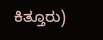ಕಿತ್ತೂರು)